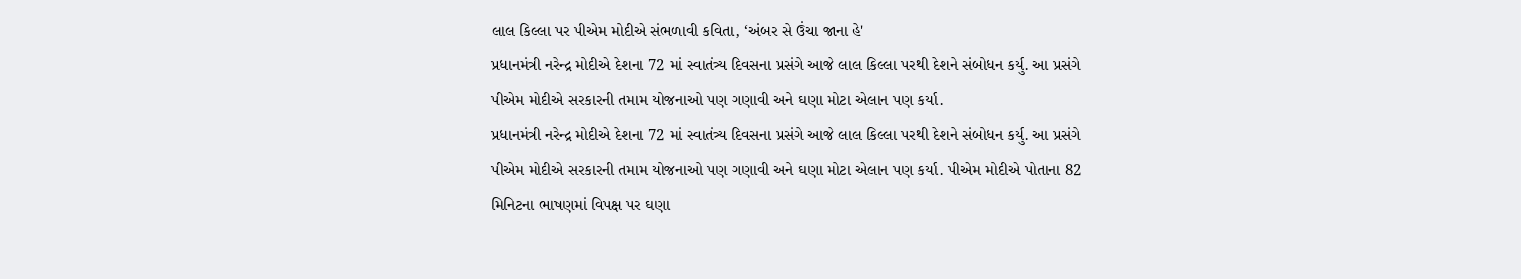લાલ કિલ્લા પર પીએમ મોદીએ સંભળાવી કવિતા, ‘અંબર સે ઉંચા જાના હે'
પ્રધાનમંત્રી નરેન્દ્ર મોદીએ દેશના 72 માં સ્વાતંત્ર્ય દિવસના પ્રસંગે આજે લાલ કિલ્લા પરથી દેશને સંબોધન કર્યુ. આ પ્રસંગે પીએમ મોદીએ સરકારની તમામ યોજનાઓ પણ ગણાવી અને ઘણા મોટા એલાન પણ કર્યા.
પ્રધાનમંત્રી નરેન્દ્ર મોદીએ દેશના 72 માં સ્વાતંત્ર્ય દિવસના પ્રસંગે આજે લાલ કિલ્લા પરથી દેશને સંબોધન કર્યુ. આ પ્રસંગે પીએમ મોદીએ સરકારની તમામ યોજનાઓ પણ ગણાવી અને ઘણા મોટા એલાન પણ કર્યા. પીએમ મોદીએ પોતાના 82 મિનિટના ભાષણમાં વિપક્ષ પર ઘણા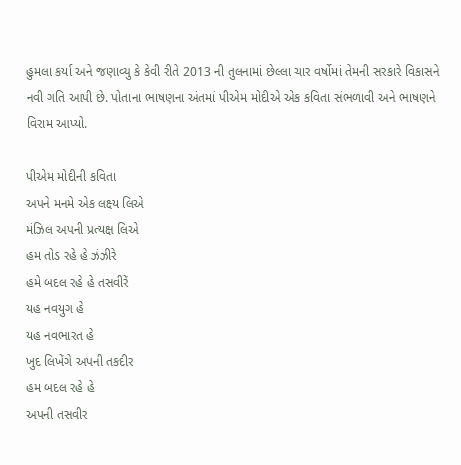હુમલા કર્યા અને જણાવ્યુ કે કેવી રીતે 2013 ની તુલનામાં છેલ્લા ચાર વર્ષોમાં તેમની સરકારે વિકાસને નવી ગતિ આપી છે. પોતાના ભાષણના અંતમાં પીએમ મોદીએ એક કવિતા સંભળાવી અને ભાષણને વિરામ આપ્યો.

પીએમ મોદીની કવિતા
અપને મનમે એક લક્ષ્ય લિએ
મંઝિલ અપની પ્રત્યક્ષ લિએ
હમ તોડ રહે હે ઝંઝીરે
હમે બદલ રહે હે તસવીરેં
યહ નવયુગ હે
યહ નવભારત હે
ખુદ લિખેંગે અપની તકદીર
હમ બદલ રહે હે
અપની તસવીર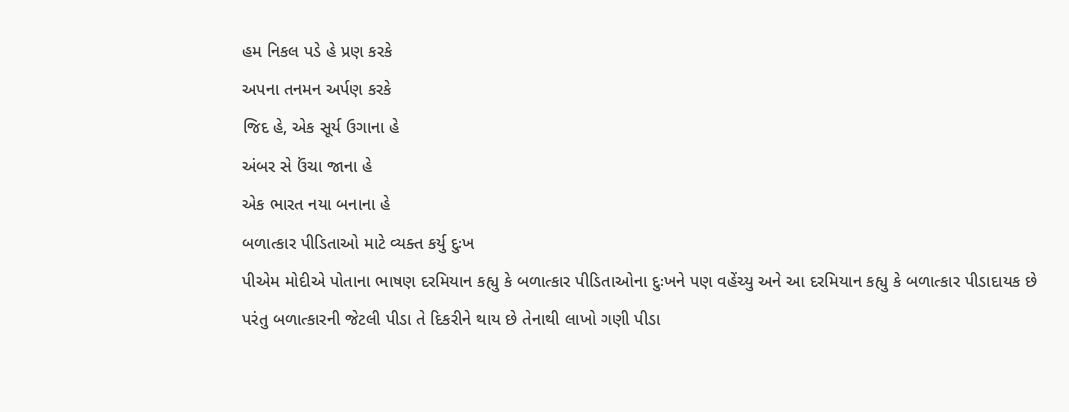હમ નિકલ પડે હે પ્રણ કરકે
અપના તનમન અર્પણ કરકે
જિદ હે, એક સૂર્ય ઉગાના હે
અંબર સે ઉંચા જાના હે
એક ભારત નયા બનાના હે
બળાત્કાર પીડિતાઓ માટે વ્યક્ત કર્યુ દુઃખ
પીએમ મોદીએ પોતાના ભાષણ દરમિયાન કહ્યુ કે બળાત્કાર પીડિતાઓના દુઃખને પણ વહેંચ્યુ અને આ દરમિયાન કહ્યુ કે બળાત્કાર પીડાદાયક છે પરંતુ બળાત્કારની જેટલી પીડા તે દિકરીને થાય છે તેનાથી લાખો ગણી પીડા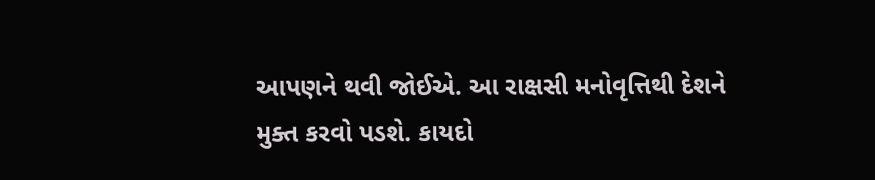આપણને થવી જોઈએ. આ રાક્ષસી મનોવૃત્તિથી દેશને મુક્ત કરવો પડશે. કાયદો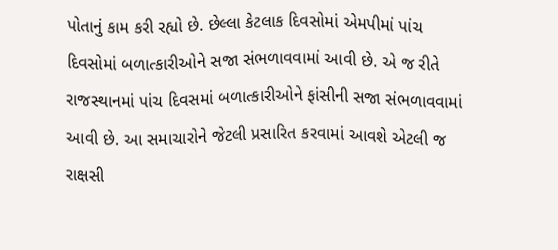પોતાનું કામ કરી રહ્યો છે. છેલ્લા કેટલાક દિવસોમાં એમપીમાં પાંચ દિવસોમાં બળાત્કારીઓને સજા સંભળાવવામાં આવી છે. એ જ રીતે રાજસ્થાનમાં પાંચ દિવસમાં બળાત્કારીઓને ફાંસીની સજા સંભળાવવામાં આવી છે. આ સમાચારોને જેટલી પ્રસારિત કરવામાં આવશે એટલી જ રાક્ષસી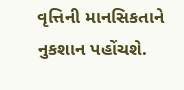વૃત્તિની માનસિકતાને નુકશાન પહોંચશે.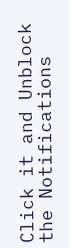Click it and Unblock the Notifications